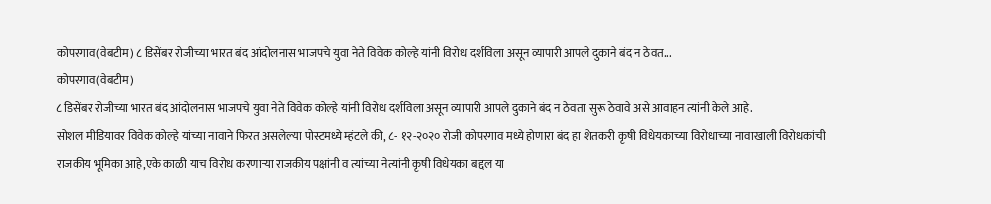कोपरगाव(वेबटीम) ८ डिसेंबर रोजीच्या भारत बंद आंदोलनास भाजपचे युवा नेते विवेक कोल्हे यांनी विरोध दर्शविला असून व्यापारी आपले दुकाने बंद न ठेवत...
कोपरगाव(वेबटीम)
८ डिसेंबर रोजीच्या भारत बंद आंदोलनास भाजपचे युवा नेते विवेक कोल्हे यांनी विरोध दर्शविला असून व्यापारी आपले दुकाने बंद न ठेवता सुरू ठेवावे असे आवाहन त्यांनी केले आहे.
सोशल मीडियावर विवेक कोल्हे यांच्या नावाने फिरत असलेल्या पोस्टमध्ये म्हंटले की, ८- १२-२०२० रोजी कोपरगाव मध्ये होणारा बंद हा शेतकरी कृषी विधेयकाच्या विरोधाच्या नावाखाली विरोधकांची राजकीय भूमिका आहे,एके काळी याच विरोध करणाऱ्या राजकीय पक्षांनी व त्यांच्या नेत्यांनी कृषी विधेयका बद्दल या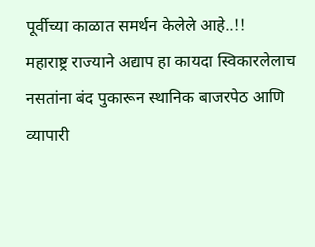पूर्वीच्या काळात समर्थन केलेले आहे..!!
महाराष्ट्र राज्याने अद्याप हा कायदा स्विकारलेलाच नसतांना बंद पुकारून स्थानिक बाजरपेठ आणि व्यापारी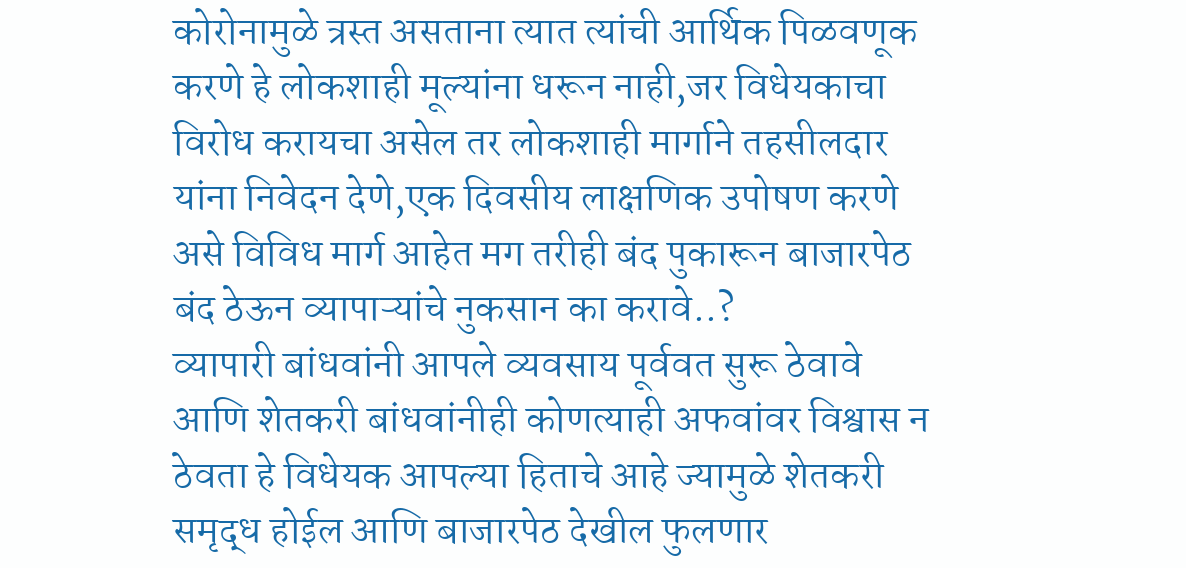कोरोनामुळे त्रस्त असताना त्यात त्यांची आर्थिक पिळवणूक करणे हे लोकशाही मूल्यांना धरून नाही,जर विधेयकाचा विरोध करायचा असेल तर लोकशाही मार्गाने तहसीलदार यांना निवेदन देणे,एक दिवसीय लाक्षणिक उपोषण करणे असे विविध मार्ग आहेत मग तरीही बंद पुकारून बाजारपेठ बंद ठेऊन व्यापाऱ्यांचे नुकसान का करावे..?
व्यापारी बांधवांनी आपले व्यवसाय पूर्ववत सुरू ठेवावे आणि शेतकरी बांधवांनीही कोणत्याही अफवांवर विश्वास न ठेवता हे विधेयक आपल्या हिताचे आहे ज्यामुळे शेतकरी समृद्ध होईल आणि बाजारपेठ देखील फुलणार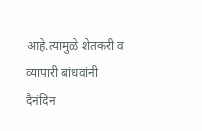आहे.त्यामुळे शेतकरी व व्यापारी बांधवांनी दैनंदिन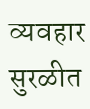व्यवहार सुरळीत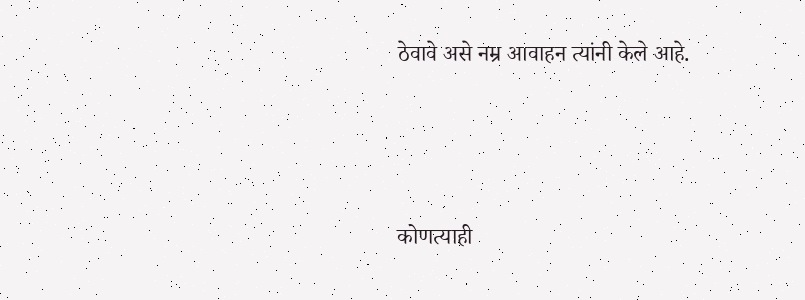ठेवावे असे नम्र आवाहन त्यांनी केले आहे.





कोणत्याही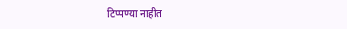टिप्पण्या नाहीत